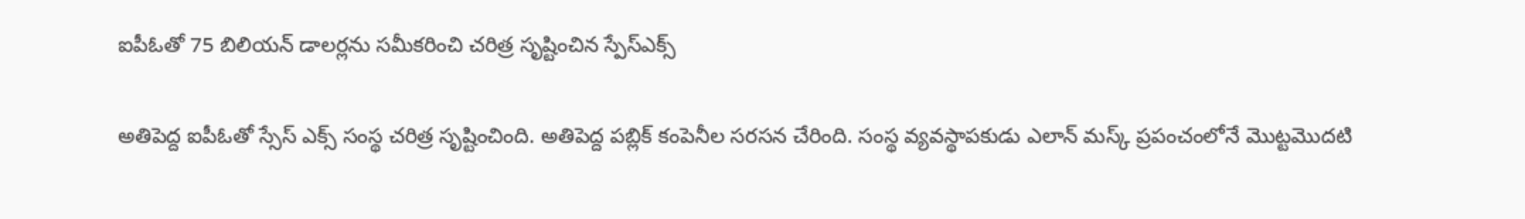ఐపీఓతో 75 బిలియన్ డాలర్లను సమీకరించి చరిత్ర సృష్టించిన స్పేస్‌ఎక్స్

అతిపెద్ద ఐపీఓతో స్సేస్‌ ఎక్స్ సంస్థ చరిత్ర సృష్టించింది. అతిపెద్ద పబ్లిక్ కంపెనీల సరసన చేరింది. సంస్థ వ్యవస్థాపకుడు ఎలాన్ మస్క్ ప్రపంచంలోనే మొట్టమొదటి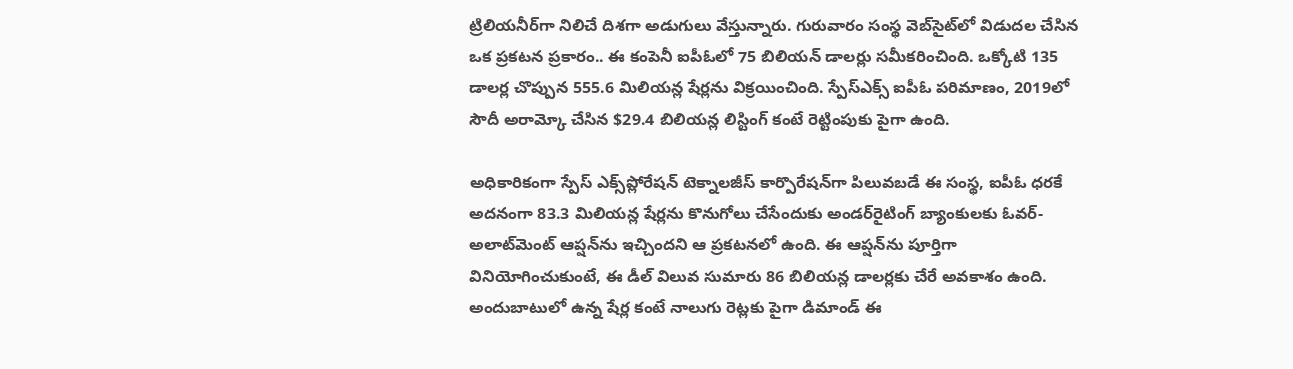ట్రిలియనీర్‌గా నిలిచే దిశగా అడుగులు వేస్తున్నారు. గురువారం సంస్థ వెబ్‌సైట్‌లో విడుదల చేసిన ఒక ప్రకటన ప్రకారం.. ఈ కంపెనీ ఐపీఓలో 75 బిలియన్‌ డాలర్లు సమీకరించింది. ఒక్కోటి 135 డాలర్ల చొప్పున 555.6 మిలియన్ల షేర్లను విక్రయించింది. స్పేస్‌ఎక్స్ ఐపీఓ పరిమాణం, 2019లో సౌదీ అరామ్కో చేసిన $29.4 బిలియన్ల లిస్టింగ్ కంటే రెట్టింపుకు పైగా ఉంది.

అధికారికంగా స్పేస్ ఎక్స్‌ప్లోరేషన్ టెక్నాలజీస్ కార్పొరేషన్‌గా పిలువబడే ఈ సంస్థ, ఐపీఓ ధరకే అదనంగా 83.3 మిలియన్ల షేర్లను కొనుగోలు చేసేందుకు అండర్‌రైటింగ్ బ్యాంకులకు ఓవర్-అలాట్‌మెంట్ ఆప్షన్‌ను ఇచ్చిందని ఆ ప్రకటనలో ఉంది. ఈ ఆప్షన్‌ను పూర్తిగా వినియోగించుకుంటే, ఈ డీల్ విలువ సుమారు 86 బిలియన్ల డాలర్లకు చేరే అవకాశం ఉంది. అందుబాటులో ఉన్న షేర్ల కంటే నాలుగు రెట్లకు పైగా డిమాండ్ ఈ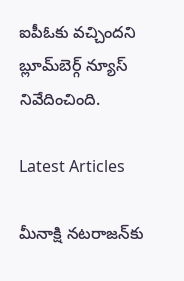ఐపీఓకు వచ్చిందని బ్లూమ్‌బెర్గ్ న్యూస్ నివేదించింది.

Latest Articles

మీనాక్షి నటరాజన్‌కు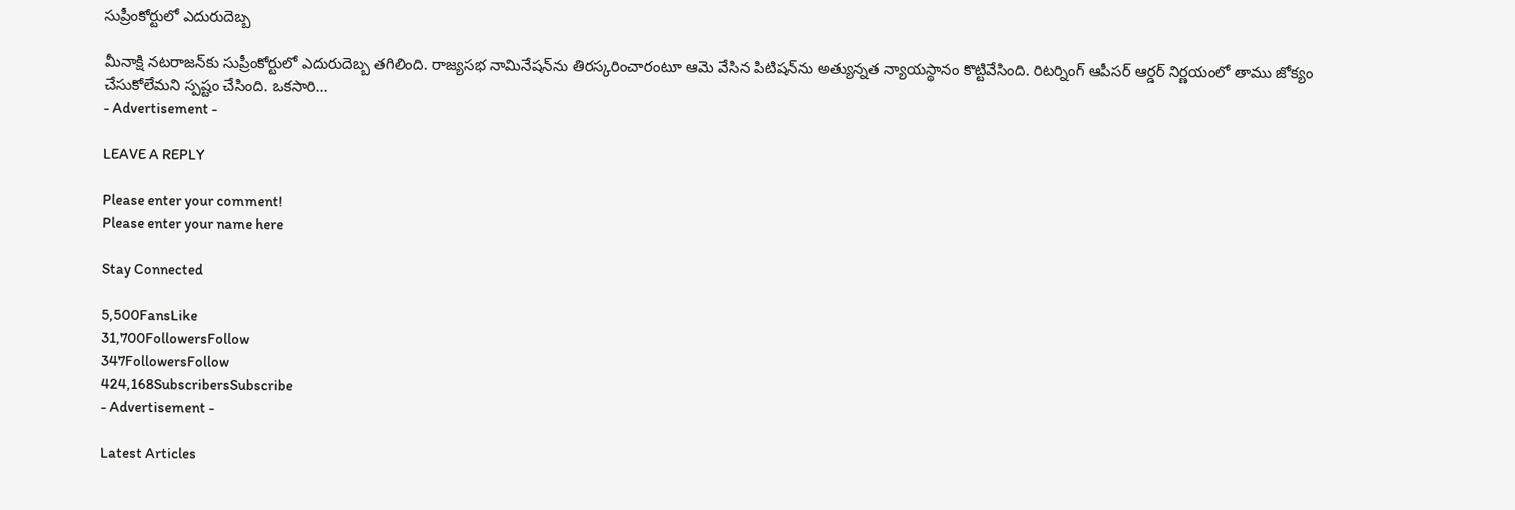సుప్రీంకోర్టులో ఎదురుదెబ్బ

మీనాక్షి నటరాజన్‌కు సుప్రీంకోర్టులో ఎదురుదెబ్బ తగిలింది. రాజ్యసభ నామినేషన్‌ను తిరస్కరించారంటూ ఆమె వేసిన పిటిషన్‌ను అత్యున్నత న్యాయస్థానం కొట్టివేసింది. రిటర్నింగ్‌ ఆపీసర్‌ ఆర్డర్‌ నిర్ణయంలో తాము జోక్యం చేసుకోలేమని స్పష్టం చేసింది. ఒకసారి...
- Advertisement -

LEAVE A REPLY

Please enter your comment!
Please enter your name here

Stay Connected

5,500FansLike
31,700FollowersFollow
347FollowersFollow
424,168SubscribersSubscribe
- Advertisement -

Latest Articles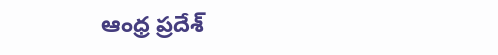ఆంధ్ర ప్రదేశ్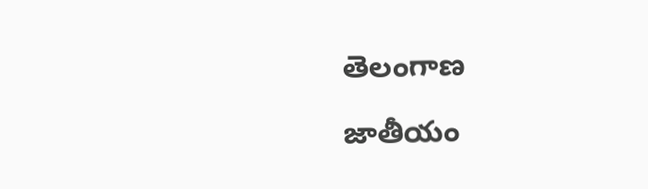తెలంగాణ

జాతీయం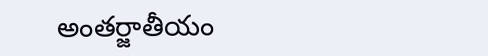అంతర్జాతీయం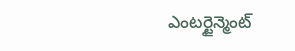ఎంటర్టైన్మెంట్